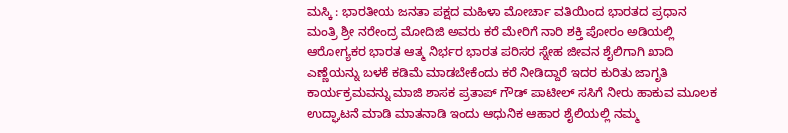ಮಸ್ಕಿ : ಭಾರತೀಯ ಜನತಾ ಪಕ್ಷದ ಮಹಿಳಾ ಮೋರ್ಚಾ ವತಿಯಿಂದ ಭಾರತದ ಪ್ರಧಾನ ಮಂತ್ರಿ ಶ್ರೀ ನರೇಂದ್ರ ಮೋದಿಜಿ ಅವರು ಕರೆ ಮೇರಿಗೆ ನಾರಿ ಶಕ್ತಿ ಪೋರಂ ಅಡಿಯಲ್ಲಿ ಆರೋಗ್ಯಕರ ಭಾರತ ಆತ್ಮ ನಿರ್ಭರ ಭಾರತ ಪರಿಸರ ಸ್ನೇಹ ಜೀವನ ಶೈಲಿಗಾಗಿ ಖಾದಿ ಎಣ್ಣೆಯನ್ನು ಬಳಕೆ ಕಡಿಮೆ ಮಾಡಬೇಕೆಂದು ಕರೆ ನೀಡಿದ್ದಾರೆ ಇದರ ಕುರಿತು ಜಾಗೃತಿ ಕಾರ್ಯಕ್ರಮವನ್ನು ಮಾಜಿ ಶಾಸಕ ಪ್ರತಾಪ್ ಗೌಡ್ ಪಾಟೀಲ್ ಸಸಿಗೆ ನೀರು ಹಾಕುವ ಮೂಲಕ ಉದ್ಘಾಟನೆ ಮಾಡಿ ಮಾತನಾಡಿ ಇಂದು ಆಧುನಿಕ ಆಹಾರ ಶೈಲಿಯಲ್ಲಿ ನಮ್ಮ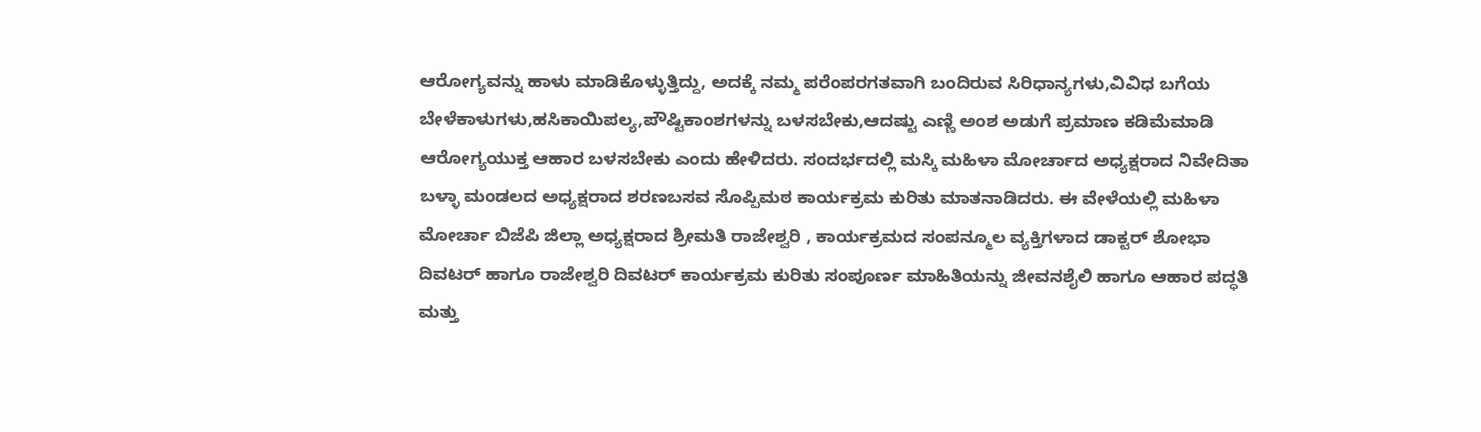ಆರೋಗ್ಯವನ್ನು ಹಾಳು ಮಾಡಿಕೊಳ್ಳುತ್ತಿದ್ದು, ಅದಕ್ಕೆ ನಮ್ಮ ಪರೆಂಪರಗತವಾಗಿ ಬಂದಿರುವ ಸಿರಿಧಾನ್ಯಗಳು,ವಿವಿಧ ಬಗೆಯ ಬೇಳೆಕಾಳುಗಳು,ಹಸಿಕಾಯಿಪಲ್ಯ,ಪೌಷ್ಟಿಕಾಂಶಗಳನ್ನು ಬಳಸಬೇಕು,ಆದಷ್ಟು ಎಣ್ಣಿ ಅಂಶ ಅಡುಗೆ ಪ್ರಮಾಣ ಕಡಿಮೆಮಾಡಿ ಆರೋಗ್ಯಯುಕ್ತ ಆಹಾರ ಬಳಸಬೇಕು ಎಂದು ಹೇಳಿದರು. ಸಂದರ್ಭದಲ್ಲಿ ಮಸ್ಕಿ ಮಹಿಳಾ ಮೋರ್ಚಾದ ಅಧ್ಯಕ್ಷರಾದ ನಿವೇದಿತಾ ಬಳ್ಳಾ ಮಂಡಲದ ಅಧ್ಯಕ್ಷರಾದ ಶರಣಬಸವ ಸೊಪ್ಪಿಮಠ ಕಾರ್ಯಕ್ರಮ ಕುರಿತು ಮಾತನಾಡಿದರು. ಈ ವೇಳೆಯಲ್ಲಿ ಮಹಿಳಾ ಮೋರ್ಚಾ ಬಿಜೆಪಿ ಜಿಲ್ಲಾ ಅಧ್ಯಕ್ಷರಾದ ಶ್ರೀಮತಿ ರಾಜೇಶ್ವರಿ , ಕಾರ್ಯಕ್ರಮದ ಸಂಪನ್ಮೂಲ ವ್ಯಕ್ತಿಗಳಾದ ಡಾಕ್ಟರ್ ಶೋಭಾ ದಿವಟರ್ ಹಾಗೂ ರಾಜೇಶ್ವರಿ ದಿವಟರ್ ಕಾರ್ಯಕ್ರಮ ಕುರಿತು ಸಂಪೂರ್ಣ ಮಾಹಿತಿಯನ್ನು ಜೀವನಶೈಲಿ ಹಾಗೂ ಆಹಾರ ಪದ್ಧತಿ ಮತ್ತು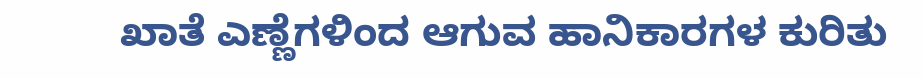ಖಾತೆ ಎಣ್ಣೆಗಳಿಂದ ಆಗುವ ಹಾನಿಕಾರಗಳ ಕುರಿತು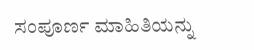ಸಂಪೂರ್ಣ ಮಾಹಿತಿಯನ್ನು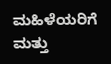ಮಹಿಳೆಯರಿಗೆ ಮತ್ತು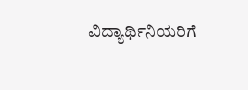ವಿದ್ಯಾರ್ಥಿನಿಯರಿಗೆ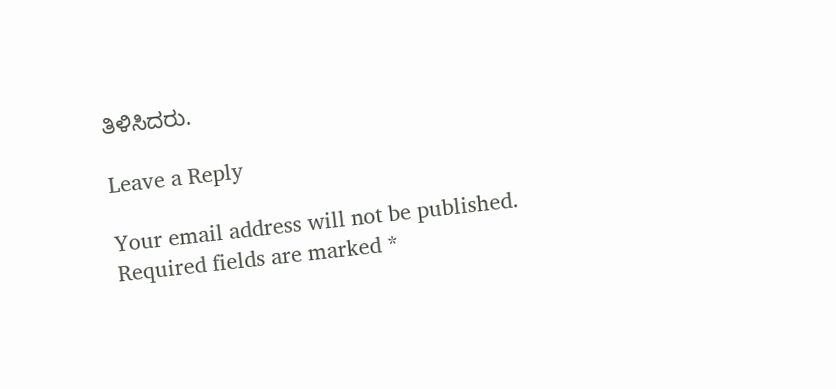ತಿಳಿಸಿದರು.

Leave a Reply

Your email address will not be published. Required fields are marked *